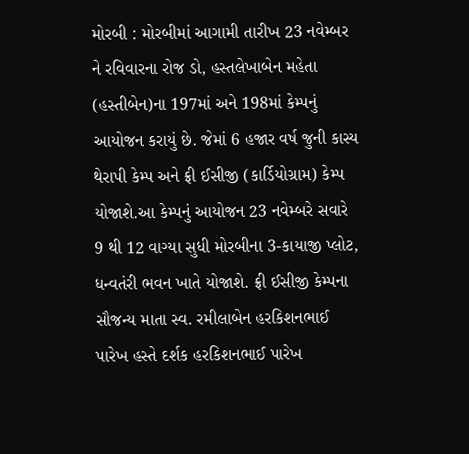મોરબી : મોરબીમાં આગામી તારીખ 23 નવેમ્બર ને રવિવારના રોજ ડો, હસ્તલેખાબેન મહેતા (હસ્તીબેન)ના 197માં અને 198માં કેમ્પનું આયોજન કરાયું છે. જેમાં 6 હજાર વર્ષ જુની કાસ્ય થેરાપી કેમ્પ અને ફ્રી ઈસીજી (કાર્ડિયોગ્રામ) કેમ્પ યોજાશે.આ કેમ્પનું આયોજન 23 નવેમ્બરે સવારે 9 થી 12 વાગ્યા સુધી મોરબીના 3-કાયાજી પ્લોટ, ધન્વતંરી ભવન ખાતે યોજાશે. ફ્રી ઈસીજી કેમ્પના સૌજન્ય માતા સ્વ. રમીલાબેન હરકિશનભાઈ પારેખ હસ્તે દર્શક હરકિશનભાઈ પારેખ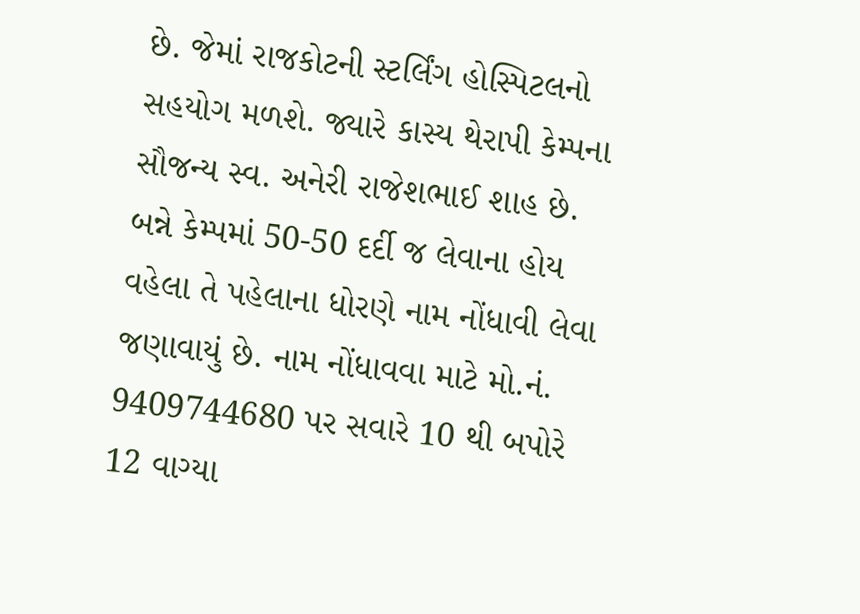છે. જેમાં રાજકોટની સ્ટર્લિંગ હોસ્પિટલનો સહયોગ મળશે. જ્યારે કાસ્ય થેરાપી કેમ્પના સૌજન્ય સ્વ. અનેરી રાજેશભાઈ શાહ છે. બન્ને કેમ્પમાં 50-50 દર્દી જ લેવાના હોય વહેલા તે પહેલાના ધોરણે નામ નોંધાવી લેવા જણાવાયું છે. નામ નોંધાવવા માટે મો.નં. 9409744680 પર સવારે 10 થી બપોરે 12 વાગ્યા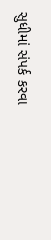સુધીમાં સંપર્ક કરવા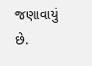જણાવાયું છે.